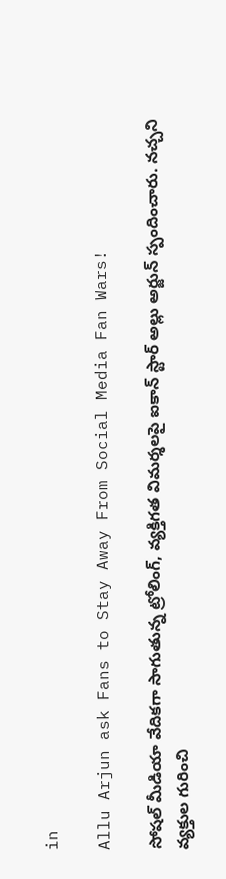in

Allu Arjun ask Fans to Stay Away From Social Media Fan Wars!

సోషల్ మీడియా వేదికగా సాగుతున్న ట్రోలింగ్, వ్యక్తిగత విమర్శలపై ఐకాన్ స్టార్ అల్లు అర్జున్ స్పందించారు. నచ్చని వ్యక్తుల గురించి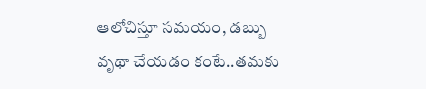ఆలోచిస్తూ సమయం, డబ్బు వృథా చేయడం కంటే..తమకు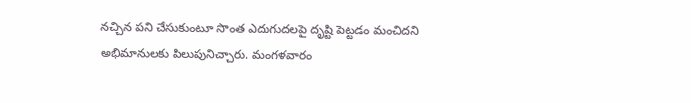నచ్చిన పని చేసుకుంటూ సొంత ఎదుగుదలపై దృష్టి పెట్టడం మంచిదని అభిమానులకు పిలుపునిచ్చారు. మంగళవారం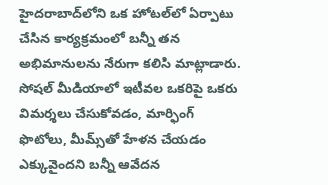హైదరాబాద్‌లోని ఒక హోటల్‌లో ఏర్పాటు చేసిన కార్యక్రమంలో బన్నీ తన అభిమానులను నేరుగా కలిసి మాట్లాడారు. సోషల్ మీడియాలో ఇటీవల ఒకరిపై ఒకరు విమర్శలు చేసుకోవడం, మార్ఫింగ్ ఫొటోలు, మీమ్స్‌తో హేళన చేయడం ఎక్కువైందని బన్నీ ఆవేదన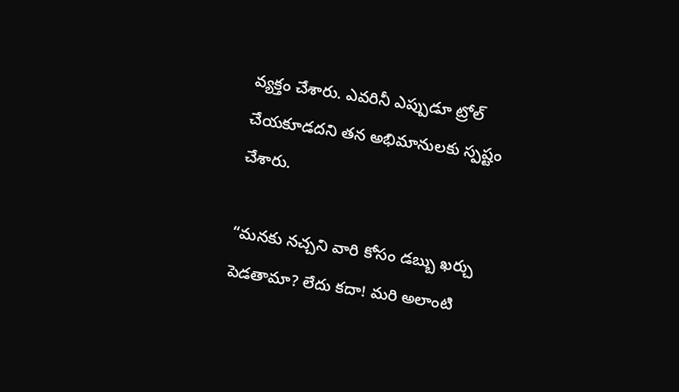వ్యక్తం చేశారు. ఎవరినీ ఎప్పుడూ ట్రోల్ చేయకూడదని తన అభిమానులకు స్పష్టం చేశారు.

“మనకు నచ్చని వారి కోసం డబ్బు ఖర్చు పెడతామా? లేదు కదా! మరి అలాంటి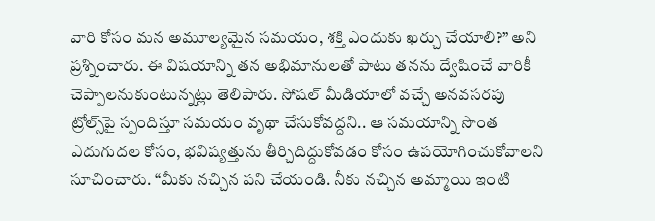వారి కోసం మన అమూల్యమైన సమయం, శక్తి ఎందుకు ఖర్చు చేయాలి?” అని ప్రశ్నించారు. ఈ విషయాన్ని తన అభిమానులతో పాటు తనను ద్వేషించే వారికీ చెప్పాలనుకుంటున్నట్లు తెలిపారు. సోషల్ మీడియాలో వచ్చే అనవసరపు ట్రోల్స్‌పై స్పందిస్తూ సమయం వృథా చేసుకోవద్దని.. ఆ సమయాన్ని సొంత ఎదుగుదల కోసం, భవిష్యత్తును తీర్చిదిద్దుకోవడం కోసం ఉపయోగించుకోవాలని సూచించారు. “మీకు నచ్చిన పని చేయండి. నీకు నచ్చిన అమ్మాయి ఇంటి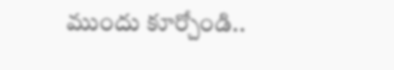ముందు కూర్చోండి..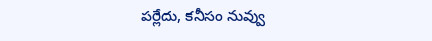పర్లేదు, కనీసం నువ్వు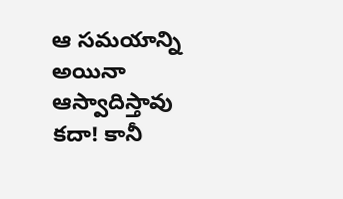ఆ సమయాన్ని అయినా ఆస్వాదిస్తావు కదా! కానీ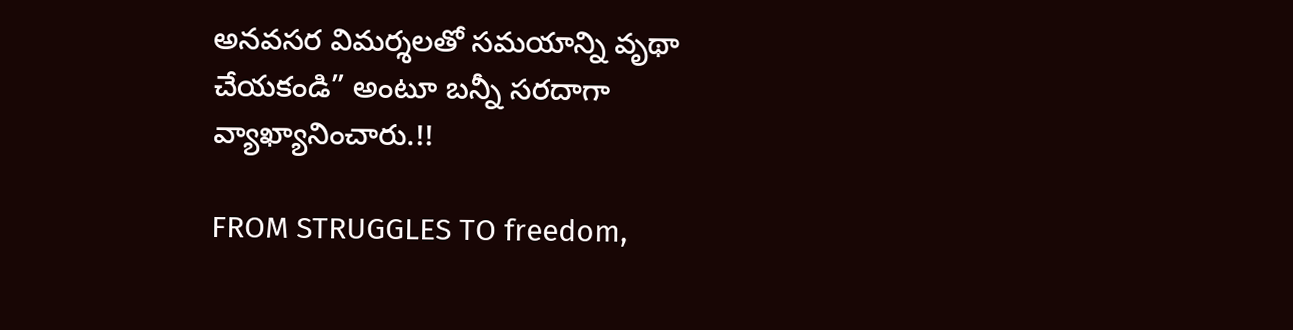అనవసర విమర్శలతో సమయాన్ని వృథా చేయకండి” అంటూ బన్నీ సరదాగా వ్యాఖ్యానించారు.!!

FROM STRUGGLES TO freedom,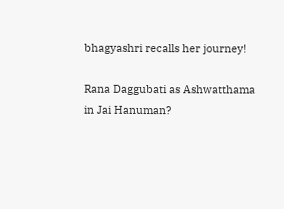bhagyashri recalls her journey!

Rana Daggubati as Ashwatthama in Jai Hanuman?